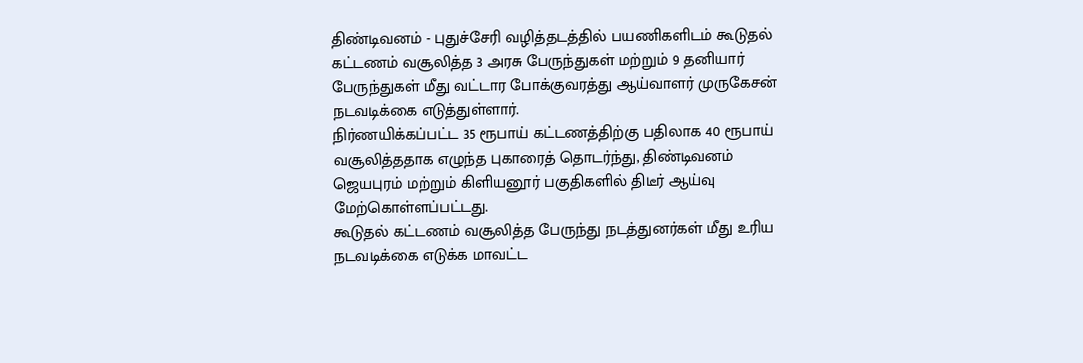திண்டிவனம் - புதுச்சேரி வழித்தடத்தில் பயணிகளிடம் கூடுதல் கட்டணம் வசூலித்த 3 அரசு பேருந்துகள் மற்றும் 9 தனியார் பேருந்துகள் மீது வட்டார போக்குவரத்து ஆய்வாளர் முருகேசன் நடவடிக்கை எடுத்துள்ளார்.
நிர்ணயிக்கப்பட்ட 35 ரூபாய் கட்டணத்திற்கு பதிலாக 40 ரூபாய் வசூலித்ததாக எழுந்த புகாரைத் தொடர்ந்து, திண்டிவனம் ஜெயபுரம் மற்றும் கிளியனூர் பகுதிகளில் திடீர் ஆய்வு மேற்கொள்ளப்பட்டது.
கூடுதல் கட்டணம் வசூலித்த பேருந்து நடத்துனர்கள் மீது உரிய நடவடிக்கை எடுக்க மாவட்ட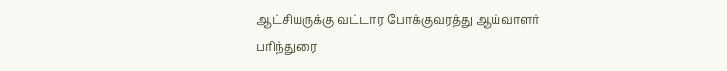ஆட்சியருக்கு வட்டார போக்குவரத்து ஆய்வாளர் பரிந்துரை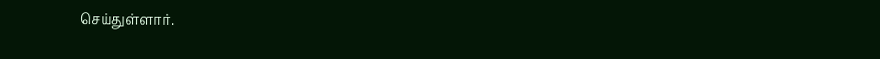செய்துள்ளார்.